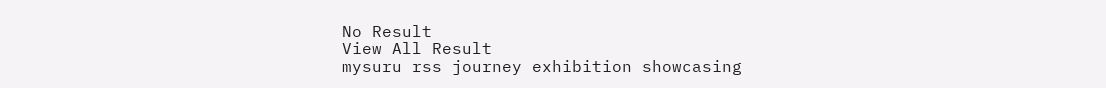No Result
View All Result
mysuru rss journey exhibition showcasing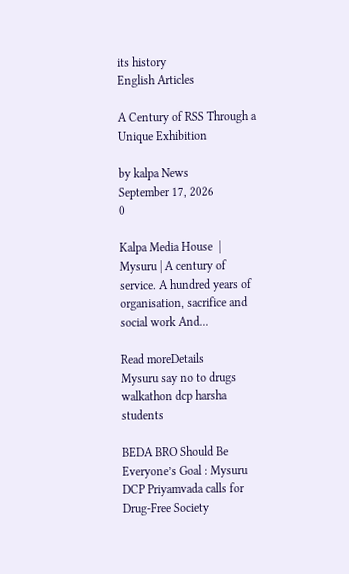its history
English Articles

A Century of RSS Through a Unique Exhibition

by kalpa News
September 17, 2026
0

Kalpa Media House  |  Mysuru | A century of service. A hundred years of organisation, sacrifice and social work And...

Read moreDetails
Mysuru say no to drugs walkathon dcp harsha students

BEDA BRO Should Be Everyone’s Goal : Mysuru DCP Priyamvada calls for Drug-Free Society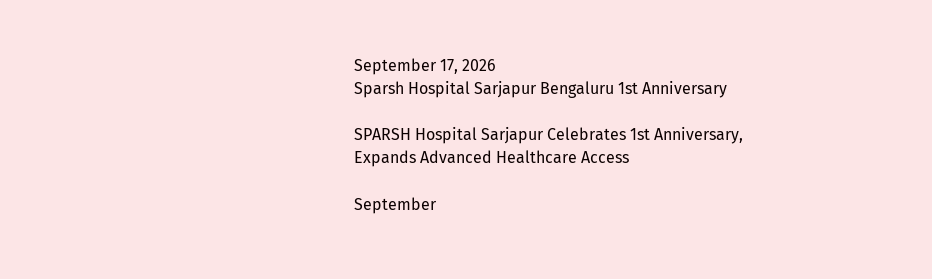September 17, 2026
Sparsh Hospital Sarjapur Bengaluru 1st Anniversary

SPARSH Hospital Sarjapur Celebrates 1st Anniversary, Expands Advanced Healthcare Access

September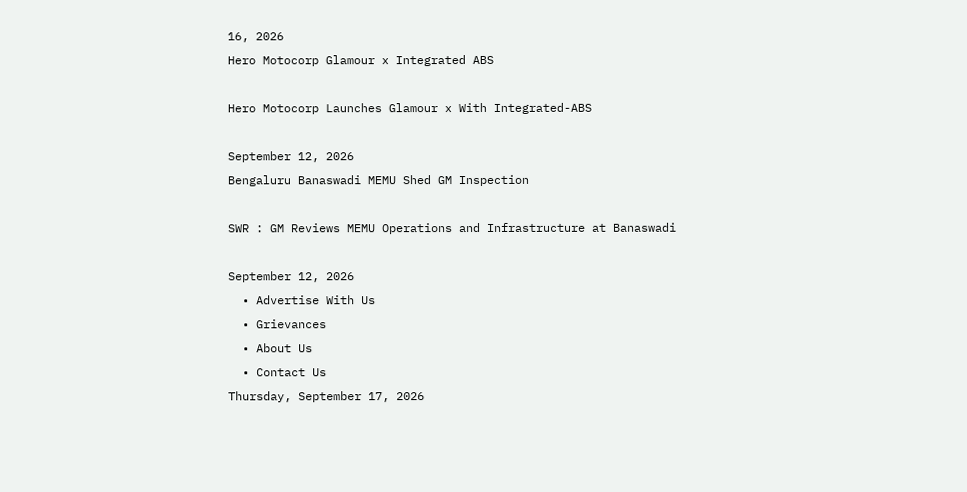16, 2026
Hero Motocorp Glamour x Integrated ABS

Hero Motocorp Launches Glamour x With Integrated-ABS

September 12, 2026
Bengaluru Banaswadi MEMU Shed GM Inspection

SWR : GM Reviews MEMU Operations and Infrastructure at Banaswadi

September 12, 2026
  • Advertise With Us
  • Grievances
  • About Us
  • Contact Us
Thursday, September 17, 2026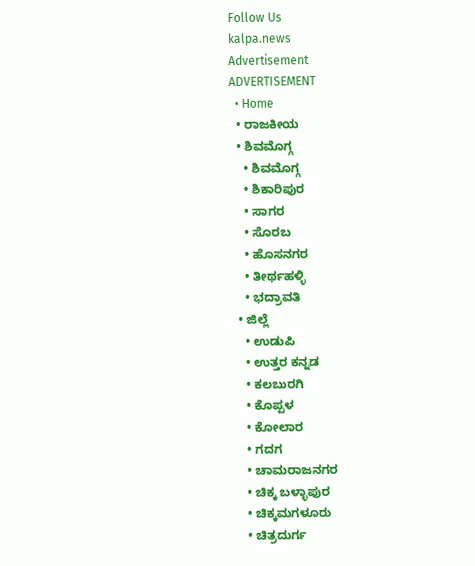Follow Us
kalpa.news
Advertisement
ADVERTISEMENT
  • Home
  • ರಾಜಕೀಯ
  • ಶಿವಮೊಗ್ಗ
    • ಶಿವಮೊಗ್ಗ
    • ಶಿಕಾರಿಪುರ
    • ಸಾಗರ
    • ಸೊರಬ
    • ಹೊಸನಗರ
    • ತೀರ್ಥಹಳ್ಳಿ
    • ಭದ್ರಾವತಿ
  • ಜಿಲ್ಲೆ
    • ಉಡುಪಿ
    • ಉತ್ತರ ಕನ್ನಡ
    • ಕಲಬುರಗಿ
    • ಕೊಪ್ಪಳ
    • ಕೋಲಾರ
    • ಗದಗ
    • ಚಾಮರಾಜನಗರ
    • ಚಿಕ್ಕ ಬಳ್ಳಾಪುರ
    • ಚಿಕ್ಕಮಗಳೂರು
    • ಚಿತ್ರದುರ್ಗ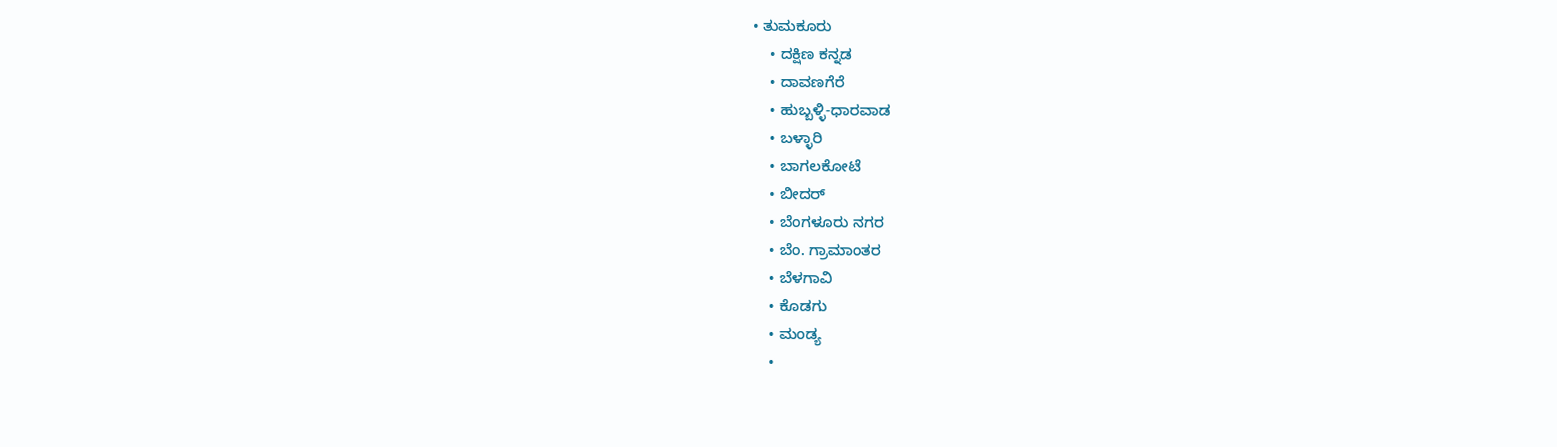• ತುಮಕೂರು
    • ದಕ್ಷಿಣ ಕನ್ನಡ
    • ದಾವಣಗೆರೆ
    • ಹುಬ್ಬಳ್ಳಿ-ಧಾರವಾಡ
    • ಬಳ್ಳಾರಿ
    • ಬಾಗಲಕೋಟೆ
    • ಬೀದರ್
    • ಬೆಂಗಳೂರು ನಗರ
    • ಬೆಂ. ಗ್ರಾಮಾಂತರ
    • ಬೆಳಗಾವಿ
    • ಕೊಡಗು
    • ಮಂಡ್ಯ
    •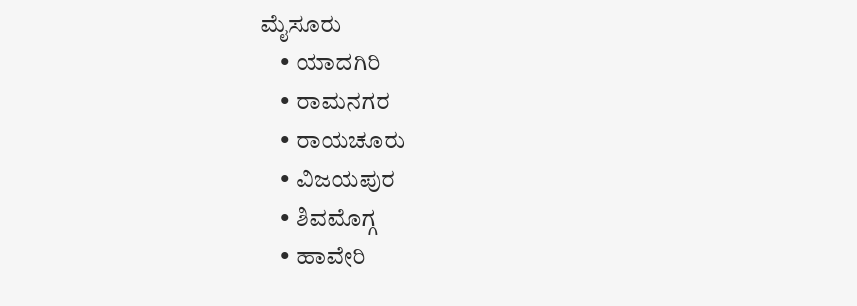ಮೈಸೂರು
    • ಯಾದಗಿರಿ
    • ರಾಮನಗರ
    • ರಾಯಚೂರು
    • ವಿಜಯಪುರ
    • ಶಿವಮೊಗ್ಗ
    • ಹಾವೇರಿ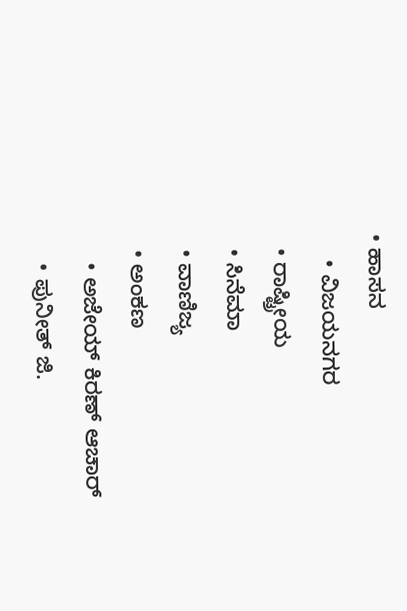• ಹಾಸನ
    • ವಿಜಯನಗರ
  • ರಾಷ್ಟ್ರೀಯ
  • ಸಿನೆಮಾ
  • ವಾಣಿಜ್ಯ
  • ಅಂಕಣ
    • ಅಜೇಯ್ ಕಿರಣ್ ಆಚಾರ್
    • ಪುನೀತ್ ಜಿ.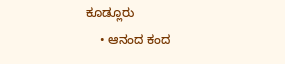ಕೂಡ್ಲೂರು
    • ಆನಂದ ಕಂದ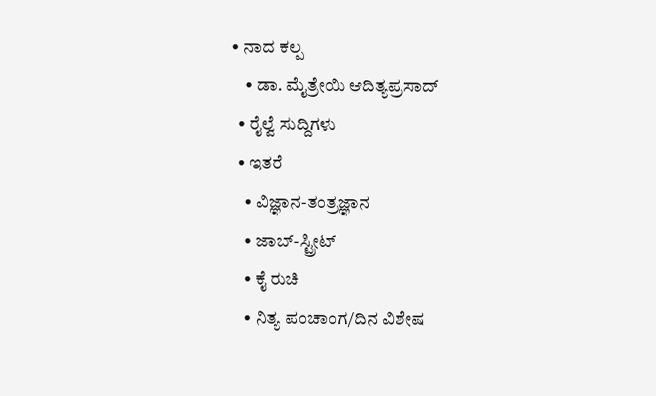• ನಾದ ಕಲ್ಪ
    • ಡಾ. ಮೈತ್ರೇಯಿ ಆದಿತ್ಯಪ್ರಸಾದ್
  • ರೈಲ್ವೆ ಸುದ್ದಿಗಳು
  • ಇತರೆ
    • ವಿಜ್ಞಾನ-ತಂತ್ರಜ್ಞಾನ
    • ಜಾಬ್-ಸ್ಟ್ರೀಟ್
    • ಕೈ ರುಚಿ
    • ನಿತ್ಯ ಪಂಚಾಂಗ/ದಿನ ವಿಶೇಷ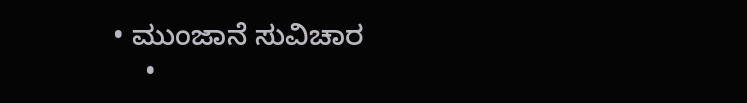• ಮುಂಜಾನೆ ಸುವಿಚಾರ
    •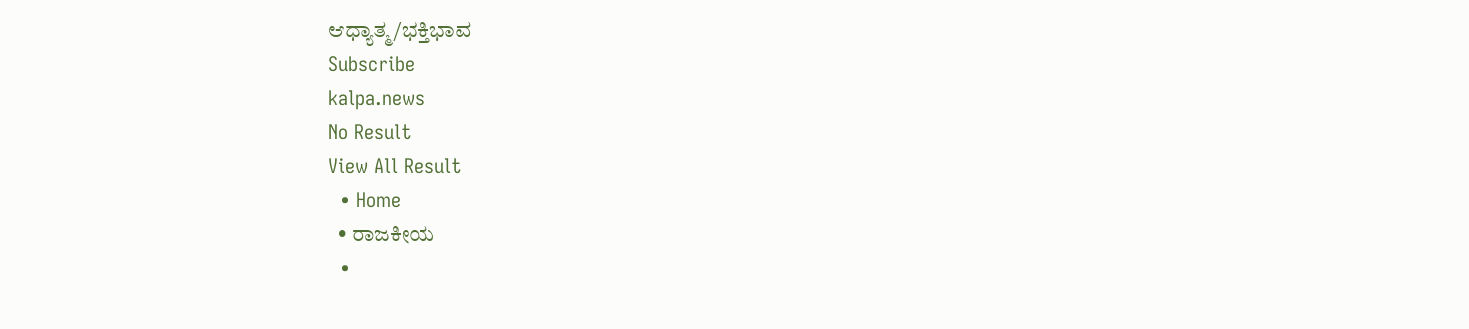ಆಧ್ಯಾತ್ಮ/ಭಕ್ತಿಭಾವ
Subscribe
kalpa.news
No Result
View All Result
  • Home
  • ರಾಜಕೀಯ
  •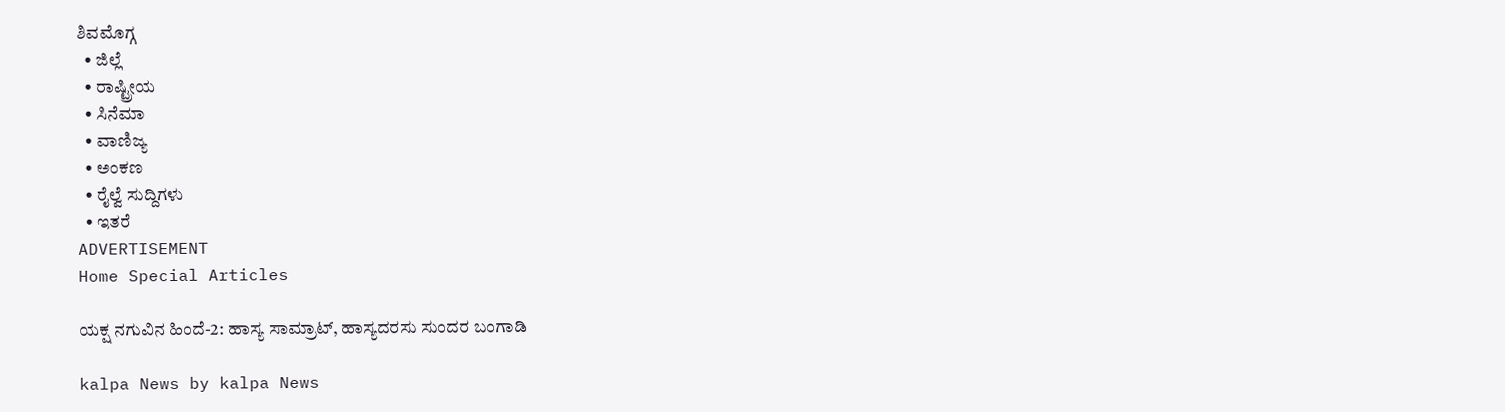ಶಿವಮೊಗ್ಗ
  • ಜಿಲ್ಲೆ
  • ರಾಷ್ಟ್ರೀಯ
  • ಸಿನೆಮಾ
  • ವಾಣಿಜ್ಯ
  • ಅಂಕಣ
  • ರೈಲ್ವೆ ಸುದ್ದಿಗಳು
  • ಇತರೆ
ADVERTISEMENT
Home Special Articles

ಯಕ್ಷ ನಗುವಿನ ಹಿಂದೆ-2: ಹಾಸ್ಯ ಸಾಮ್ರಾಟ್, ಹಾಸ್ಯದರಸು ಸುಂದರ ಬಂಗಾಡಿ

kalpa News by kalpa News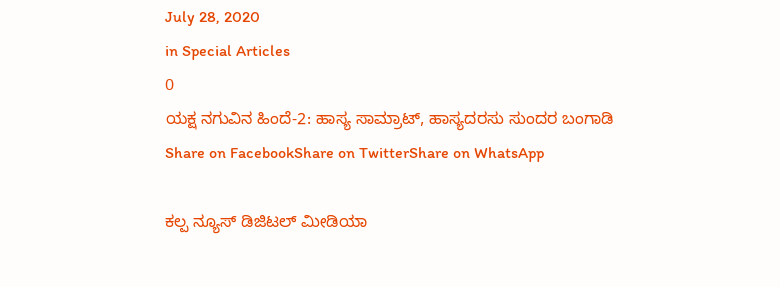July 28, 2020
in Special Articles
0
ಯಕ್ಷ ನಗುವಿನ ಹಿಂದೆ-2: ಹಾಸ್ಯ ಸಾಮ್ರಾಟ್, ಹಾಸ್ಯದರಸು ಸುಂದರ ಬಂಗಾಡಿ
Share on FacebookShare on TwitterShare on WhatsApp

ಕಲ್ಪ ನ್ಯೂಸ್ ಡಿಜಿಟಲ್ ಮೀಡಿಯಾ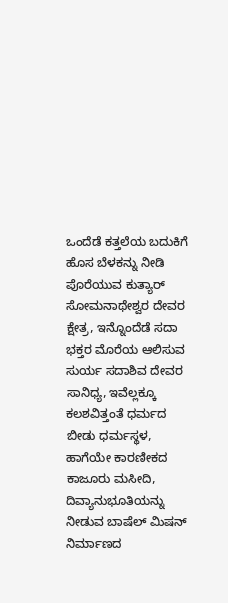ಒಂದೆಡೆ ಕತ್ತಲೆಯ ಬದುಕಿಗೆ ಹೊಸ ಬೆಳಕನ್ನು ನೀಡಿ ಪೊರೆಯುವ ಕುತ್ಯಾರ್ ಸೋಮನಾಥೇಶ್ವರ ದೇವರ ಕ್ಷೇತ್ರ, ಇನ್ನೊಂದೆಡೆ ಸದಾ ಭಕ್ತರ ಮೊರೆಯ ಆಲಿಸುವ ಸುರ್ಯ ಸದಾಶಿವ ದೇವರ ಸಾನಿಧ್ಯ, ಇವೆಲ್ಲಕ್ಕೂ ಕಲಶವಿತ್ತಂತೆ ಧರ್ಮದ ಬೀಡು ಧರ್ಮಸ್ಥಳ, ಹಾಗೆಯೇ ಕಾರಣೀಕದ ಕಾಜೂರು ಮಸೀದಿ, ದಿವ್ಯಾನುಭೂತಿಯನ್ನು ನೀಡುವ ಬಾಷೆಲ್ ಮಿಷನ್ ನಿರ್ಮಾಣದ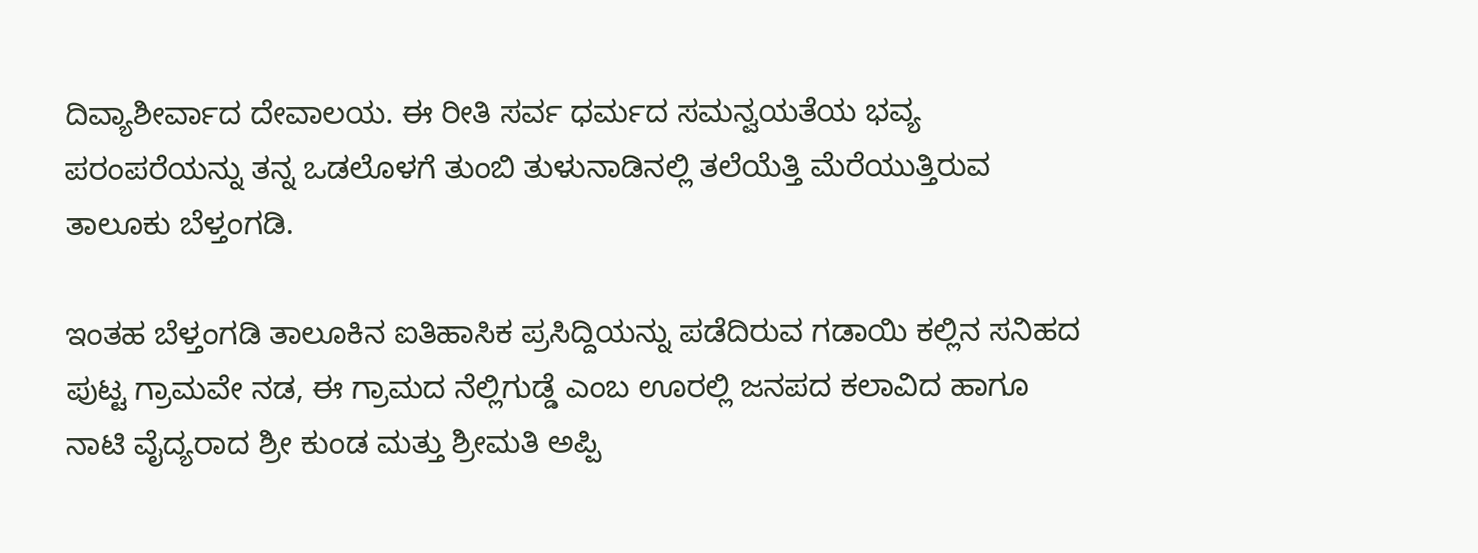ದಿವ್ಯಾಶೀರ್ವಾದ ದೇವಾಲಯ. ಈ ರೀತಿ ಸರ್ವ ಧರ್ಮದ ಸಮನ್ವಯತೆಯ ಭವ್ಯ ಪರಂಪರೆಯನ್ನು ತನ್ನ ಒಡಲೊಳಗೆ ತುಂಬಿ ತುಳುನಾಡಿನಲ್ಲಿ ತಲೆಯೆತ್ತಿ ಮೆರೆಯುತ್ತಿರುವ ತಾಲೂಕು ಬೆಳ್ತಂಗಡಿ.

ಇಂತಹ ಬೆಳ್ತಂಗಡಿ ತಾಲೂಕಿನ ಐತಿಹಾಸಿಕ ಪ್ರಸಿದ್ದಿಯನ್ನು ಪಡೆದಿರುವ ಗಡಾಯಿ ಕಲ್ಲಿನ ಸನಿಹದ ಪುಟ್ಟ ಗ್ರಾಮವೇ ನಡ, ಈ ಗ್ರಾಮದ ನೆಲ್ಲಿಗುಡ್ಡೆ ಎಂಬ ಊರಲ್ಲಿ ಜನಪದ ಕಲಾವಿದ ಹಾಗೂ ನಾಟಿ ವೈದ್ಯರಾದ ಶ್ರೀ ಕುಂಡ ಮತ್ತು ಶ್ರೀಮತಿ ಅಪ್ಪಿ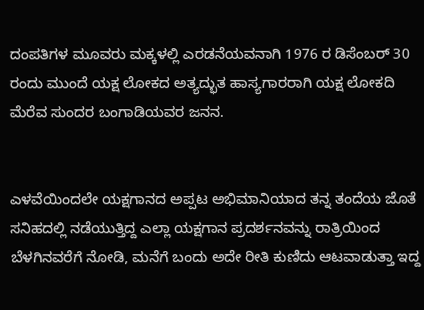ದಂಪತಿಗಳ ಮೂವರು ಮಕ್ಕಳಲ್ಲಿ ಎರಡನೆಯವನಾಗಿ 1976 ರ ಡಿಸೆಂಬರ್ 30 ರಂದು ಮುಂದೆ ಯಕ್ಷ ಲೋಕದ ಅತ್ಯದ್ಭುತ ಹಾಸ್ಯಗಾರರಾಗಿ ಯಕ್ಷ ಲೋಕದಿ ಮೆರೆವ ಸುಂದರ ಬಂಗಾಡಿಯವರ ಜನನ.


ಎಳವೆಯಿಂದಲೇ ಯಕ್ಷಗಾನದ ಅಪ್ಪಟ ಅಭಿಮಾನಿಯಾದ ತನ್ನ ತಂದೆಯ ಜೊತೆ ಸನಿಹದಲ್ಲಿ ನಡೆಯುತ್ತಿದ್ದ ಎಲ್ಲಾ ಯಕ್ಷಗಾನ ಪ್ರದರ್ಶನವನ್ನು ರಾತ್ರಿಯಿಂದ ಬೆಳಗಿನವರೆಗೆ ನೋಡಿ, ಮನೆಗೆ ಬಂದು ಅದೇ ರೀತಿ ಕುಣಿದು ಆಟವಾಡುತ್ತಾ ಇದ್ದ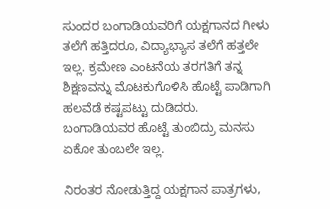ಸುಂದರ ಬಂಗಾಡಿಯವರಿಗೆ ಯಕ್ಷಗಾನದ ಗೀಳು ತಲೆಗೆ ಹತ್ತಿದರೂ, ವಿದ್ಯಾಭ್ಯಾಸ ತಲೆಗೆ ಹತ್ತಲೇ ಇಲ್ಲ. ಕ್ರಮೇಣ ಎಂಟನೆಯ ತರಗತಿಗೆ ತನ್ನ ಶಿಕ್ಷಣವನ್ನು ಮೊಟಕುಗೊಳಿಸಿ ಹೊಟ್ಟೆ ಪಾಡಿಗಾಗಿ ಹಲವೆಡೆ ಕಷ್ಟಪಟ್ಟು ದುಡಿದರು. ಬಂಗಾಡಿಯವರ ಹೊಟ್ಟೆ ತುಂಬಿದ್ರು ಮನಸು ಏಕೋ ತುಂಬಲೇ ಇಲ್ಲ.

ನಿರಂತರ ನೋಡುತ್ತಿದ್ದ ಯಕ್ಷಗಾನ ಪಾತ್ರಗಳು,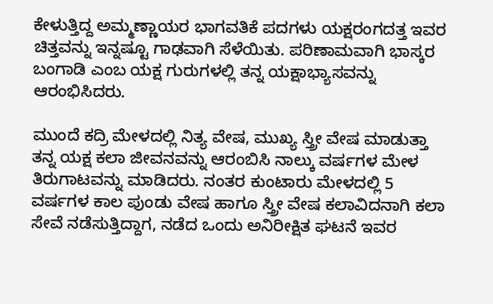ಕೇಳುತ್ತಿದ್ದ ಅಮ್ಮಣ್ಣಾಯರ ಭಾಗವತಿಕೆ ಪದಗಳು ಯಕ್ಷರಂಗದತ್ತ ಇವರ ಚಿತ್ತವನ್ನು ಇನ್ನಷ್ಟೂ ಗಾಢವಾಗಿ ಸೆಳೆಯಿತು. ಪರಿಣಾಮವಾಗಿ ಭಾಸ್ಕರ ಬಂಗಾಡಿ ಎಂಬ ಯಕ್ಷ ಗುರುಗಳಲ್ಲಿ ತನ್ನ ಯಕ್ಷಾಭ್ಯಾಸವನ್ನು ಆರಂಭಿಸಿದರು.

ಮುಂದೆ ಕದ್ರಿ ಮೇಳದಲ್ಲಿ ನಿತ್ಯ ವೇಷ, ಮುಖ್ಯ ಸ್ತ್ರೀ ವೇಷ ಮಾಡುತ್ತಾ ತನ್ನ ಯಕ್ಷ ಕಲಾ ಜೀವನವನ್ನು ಆರಂಬಿಸಿ ನಾಲ್ಕು ವರ್ಷಗಳ ಮೇಳ ತಿರುಗಾಟವನ್ನು ಮಾಡಿದರು. ನಂತರ ಕುಂಟಾರು ಮೇಳದಲ್ಲಿ 5 ವರ್ಷಗಳ ಕಾಲ ಪುಂಡು ವೇಷ ಹಾಗೂ ಸ್ತ್ರೀ ವೇಷ ಕಲಾವಿದನಾಗಿ ಕಲಾ ಸೇವೆ ನಡೆಸುತ್ತಿದ್ದಾಗ, ನಡೆದ ಒಂದು ಅನಿರೀಕ್ಷಿತ ಘಟನೆ ಇವರ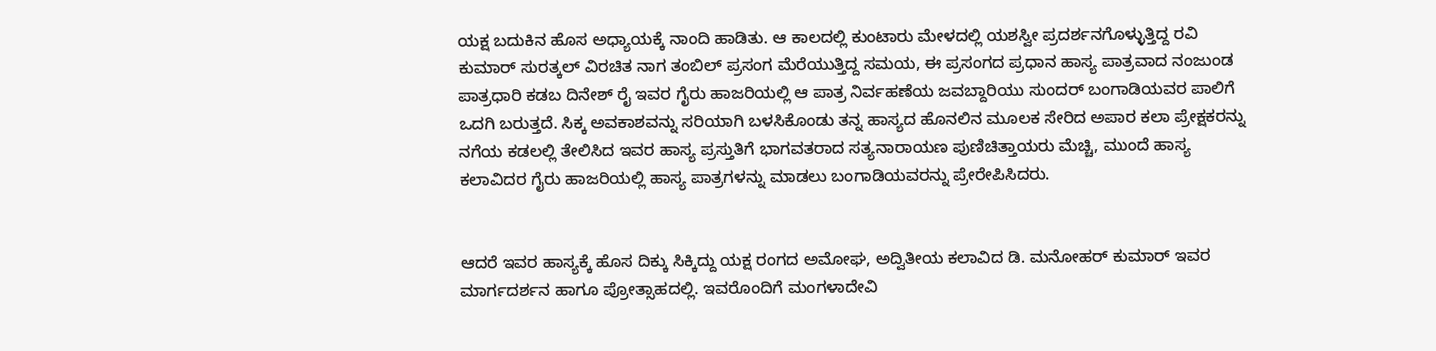ಯಕ್ಷ ಬದುಕಿನ ಹೊಸ ಅಧ್ಯಾಯಕ್ಕೆ ನಾಂದಿ ಹಾಡಿತು. ಆ ಕಾಲದಲ್ಲಿ ಕುಂಟಾರು ಮೇಳದಲ್ಲಿ ಯಶಸ್ವೀ ಪ್ರದರ್ಶನಗೊಳ್ಳುತ್ತಿದ್ದ ರವಿ ಕುಮಾರ್ ಸುರತ್ಕಲ್ ವಿರಚಿತ ನಾಗ ತಂಬಿಲ್ ಪ್ರಸಂಗ ಮೆರೆಯುತ್ತಿದ್ದ ಸಮಯ, ಈ ಪ್ರಸಂಗದ ಪ್ರಧಾನ ಹಾಸ್ಯ ಪಾತ್ರವಾದ ನಂಜುಂಡ ಪಾತ್ರಧಾರಿ ಕಡಬ ದಿನೇಶ್ ರೈ ಇವರ ಗೈರು ಹಾಜರಿಯಲ್ಲಿ ಆ ಪಾತ್ರ ನಿರ್ವಹಣೆಯ ಜವಬ್ದಾರಿಯು ಸುಂದರ್ ಬಂಗಾಡಿಯವರ ಪಾಲಿಗೆ ಒದಗಿ ಬರುತ್ತದೆ. ಸಿಕ್ಕ ಅವಕಾಶವನ್ನು ಸರಿಯಾಗಿ ಬಳಸಿಕೊಂಡು ತನ್ನ ಹಾಸ್ಯದ ಹೊನಲಿನ ಮೂಲಕ ಸೇರಿದ ಅಪಾರ ಕಲಾ ಪ್ರೇಕ್ಷಕರನ್ನು ನಗೆಯ ಕಡಲಲ್ಲಿ ತೇಲಿಸಿದ ಇವರ ಹಾಸ್ಯ ಪ್ರಸ್ತುತಿಗೆ ಭಾಗವತರಾದ ಸತ್ಯನಾರಾಯಣ ಪುಣಿಚಿತ್ತಾಯರು ಮೆಚ್ಚಿ, ಮುಂದೆ ಹಾಸ್ಯ ಕಲಾವಿದರ ಗೈರು ಹಾಜರಿಯಲ್ಲಿ ಹಾಸ್ಯ ಪಾತ್ರಗಳನ್ನು ಮಾಡಲು ಬಂಗಾಡಿಯವರನ್ನು ಪ್ರೇರೇಪಿಸಿದರು.


ಆದರೆ ಇವರ ಹಾಸ್ಯಕ್ಕೆ ಹೊಸ ದಿಕ್ಕು ಸಿಕ್ಕಿದ್ದು ಯಕ್ಷ ರಂಗದ ಅಮೋಘ, ಅದ್ವಿತೀಯ ಕಲಾವಿದ ಡಿ. ಮನೋಹರ್ ಕುಮಾರ್ ಇವರ ಮಾರ್ಗದರ್ಶನ ಹಾಗೂ ಪ್ರೋತ್ಸಾಹದಲ್ಲಿ. ಇವರೊಂದಿಗೆ ಮಂಗಳಾದೇವಿ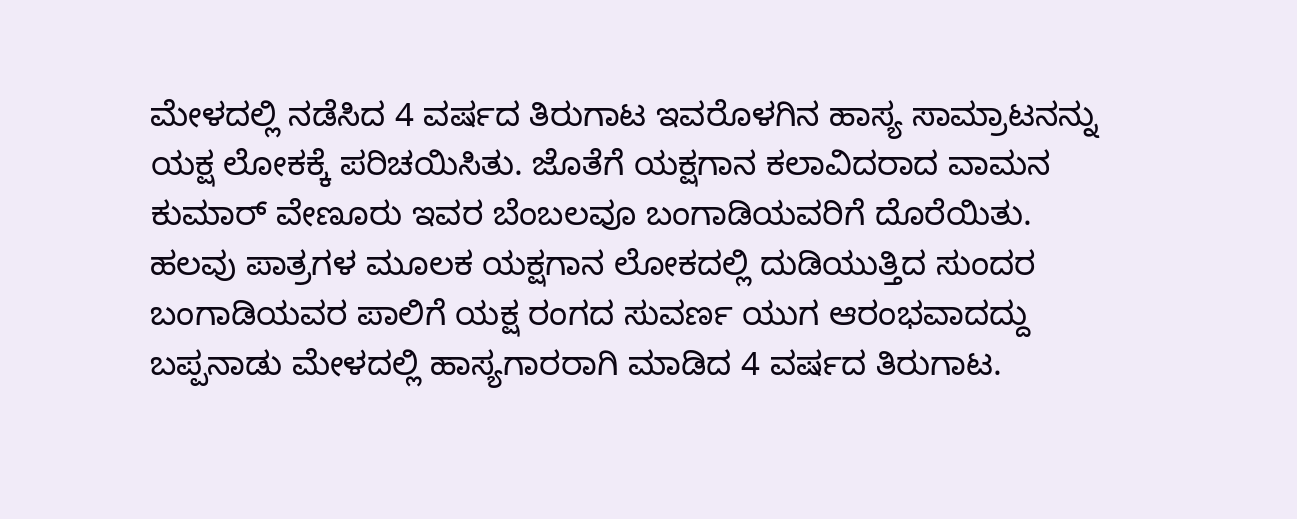ಮೇಳದಲ್ಲಿ ನಡೆಸಿದ 4 ವರ್ಷದ ತಿರುಗಾಟ ಇವರೊಳಗಿನ ಹಾಸ್ಯ ಸಾಮ್ರಾಟನನ್ನು ಯಕ್ಷ ಲೋಕಕ್ಕೆ ಪರಿಚಯಿಸಿತು. ಜೊತೆಗೆ ಯಕ್ಷಗಾನ ಕಲಾವಿದರಾದ ವಾಮನ ಕುಮಾರ್ ವೇಣೂರು ಇವರ ಬೆಂಬಲವೂ ಬಂಗಾಡಿಯವರಿಗೆ ದೊರೆಯಿತು.
ಹಲವು ಪಾತ್ರಗಳ ಮೂಲಕ ಯಕ್ಷಗಾನ ಲೋಕದಲ್ಲಿ ದುಡಿಯುತ್ತಿದ ಸುಂದರ ಬಂಗಾಡಿಯವರ ಪಾಲಿಗೆ ಯಕ್ಷ ರಂಗದ ಸುವರ್ಣ ಯುಗ ಆರಂಭವಾದದ್ದು ಬಪ್ಪನಾಡು ಮೇಳದಲ್ಲಿ ಹಾಸ್ಯಗಾರರಾಗಿ ಮಾಡಿದ 4 ವರ್ಷದ ತಿರುಗಾಟ.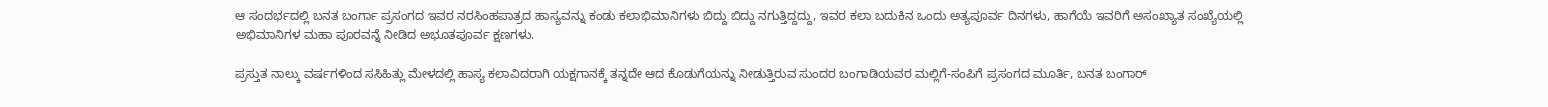ಆ ಸಂದರ್ಭದಲ್ಲಿ ಬನತ ಬಂರ್ಗಾ ಪ್ರಸಂಗದ ಇವರ ನರಸಿಂಹಪಾತ್ರದ ಹಾಸ್ಯವನ್ನು ಕಂಡು ಕಲಾಭಿಮಾನಿಗಳು ಬಿದ್ದು ಬಿದ್ದು ನಗುತ್ತಿದ್ದದ್ದು, ಇವರ ಕಲಾ ಬದುಕಿನ ಒಂದು ಅತ್ಯಪೂರ್ವ ದಿನಗಳು, ಹಾಗೆಯೆ ಇವರಿಗೆ ಅಸಂಖ್ಯಾತ ಸಂಖ್ಯೆಯಲ್ಲಿ ಅಭಿಮಾನಿಗಳ ಮಹಾ ಪೂರವನ್ನೆ ನೀಡಿದ ಅಭೂತಪೂರ್ವ ಕ್ಷಣಗಳು.

ಪ್ರಸ್ತುತ ನಾಲ್ಕು ವರ್ಷಗಳಿಂದ ಸಸಿಹಿತ್ಲು ಮೇಳದಲ್ಲಿ ಹಾಸ್ಯ ಕಲಾವಿದರಾಗಿ ಯಕ್ಷಗಾನಕ್ಕೆ ತನ್ನದೇ ಆದ ಕೊಡುಗೆಯನ್ನು ನೀಡುತ್ತಿರುವ ಸುಂದರ ಬಂಗಾಡಿಯವರ ಮಲ್ಲಿಗೆ-ಸಂಪಿಗೆ ಪ್ರಸಂಗದ ಮೂರ್ತಿ, ಬನತ ಬಂಗಾರ್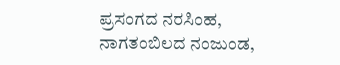ಪ್ರಸಂಗದ ನರಸಿಂಹ, ನಾಗತಂಬಿಲದ ನಂಜುಂಡ,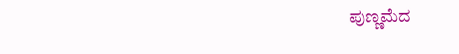ಪುಣ್ಣಮೆದ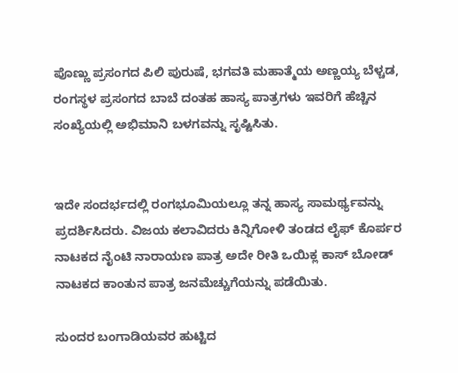ಪೊಣ್ಣು ಪ್ರಸಂಗದ ಪಿಲಿ ಪುರುಷೆ, ಭಗವತಿ ಮಹಾತ್ಮೆಯ ಅಣ್ಣಯ್ಯ ಬೆಳ್ಚಡ, ರಂಗಸ್ಥಳ ಪ್ರಸಂಗದ ಬಾಬೆ ದಂತಹ ಹಾಸ್ಯ ಪಾತ್ರಗಳು ಇವರಿಗೆ ಹೆಚ್ಚಿನ ಸಂಖ್ಯೆಯಲ್ಲಿ ಅಭಿಮಾನಿ ಬಳಗವನ್ನು ಸೃಷ್ಟಿಸಿತು.


ಇದೇ ಸಂದರ್ಭದಲ್ಲಿ ರಂಗಭೂಮಿಯಲ್ಲೂ ತನ್ನ ಹಾಸ್ಯ ಸಾಮರ್ಥ್ಯವನ್ನು ಪ್ರದರ್ಶಿಸಿದರು. ವಿಜಯ ಕಲಾವಿದರು ಕಿನ್ನಿಗೋಳಿ ತಂಡದ ಲೈಫ್ ಕೊರ್ಪರ ನಾಟಕದ ನೈಂಟಿ ನಾರಾಯಣ ಪಾತ್ರ ಅದೇ ರೀತಿ ಒಯಿಕ್ಲ ಕಾಸ್ ಬೋಡ್ ನಾಟಕದ ಕಾಂತುನ ಪಾತ್ರ ಜನಮೆಚ್ಚುಗೆಯನ್ನು ಪಡೆಯಿತು.

ಸುಂದರ ಬಂಗಾಡಿಯವರ ಹುಟ್ಟಿದ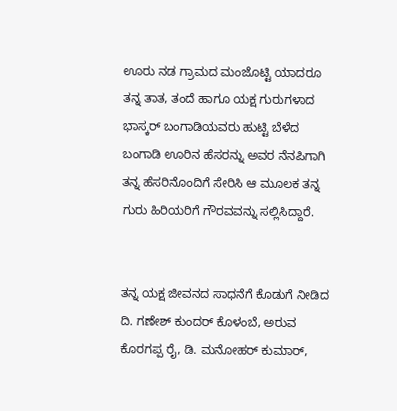ಊರು ನಡ ಗ್ರಾಮದ ಮಂಜೊಟ್ಟಿ ಯಾದರೂ ತನ್ನ ತಾತ, ತಂದೆ ಹಾಗೂ ಯಕ್ಷ ಗುರುಗಳಾದ ಭಾಸ್ಕರ್ ಬಂಗಾಡಿಯವರು ಹುಟ್ಟಿ ಬೆಳೆದ ಬಂಗಾಡಿ ಊರಿನ ಹೆಸರನ್ನು ಅವರ ನೆನಪಿಗಾಗಿ ತನ್ನ ಹೆಸರಿನೊಂದಿಗೆ ಸೇರಿಸಿ ಆ ಮೂಲಕ ತನ್ನ ಗುರು ಹಿರಿಯರಿಗೆ ಗೌರವವನ್ನು ಸಲ್ಲಿಸಿದ್ದಾರೆ.


ತನ್ನ ಯಕ್ಷ ಜೀವನದ ಸಾಧನೆಗೆ ಕೊಡುಗೆ ನೀಡಿದ ದಿ. ಗಣೇಶ್ ಕುಂದರ್ ಕೊಳಂಬೆ, ಅರುವ ಕೊರಗಪ್ಪ ರೈ, ಡಿ. ಮನೋಹರ್ ಕುಮಾರ್,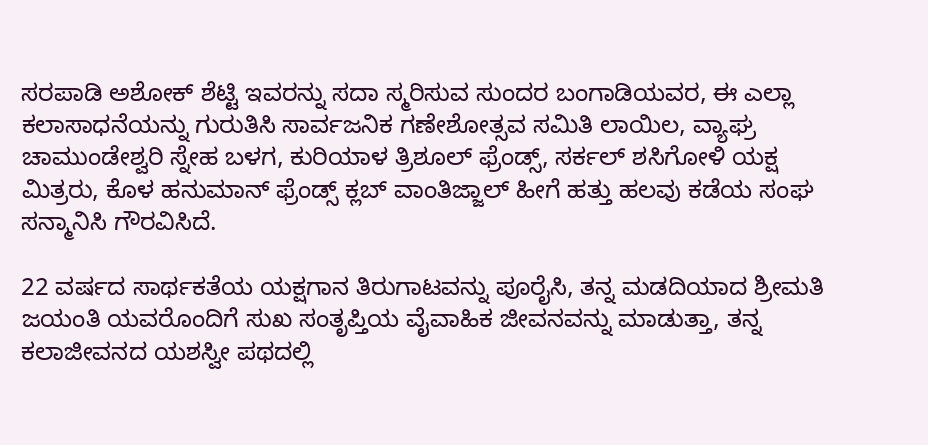ಸರಪಾಡಿ ಅಶೋಕ್ ಶೆಟ್ಟಿ ಇವರನ್ನು ಸದಾ ಸ್ಮರಿಸುವ ಸುಂದರ ಬಂಗಾಡಿಯವರ, ಈ ಎಲ್ಲಾ ಕಲಾಸಾಧನೆಯನ್ನು ಗುರುತಿಸಿ ಸಾರ್ವಜನಿಕ ಗಣೇಶೋತ್ಸವ ಸಮಿತಿ ಲಾಯಿಲ, ವ್ಯಾಘ್ರ ಚಾಮುಂಡೇಶ್ವರಿ ಸ್ನೇಹ ಬಳಗ, ಕುರಿಯಾಳ ತ್ರಿಶೂಲ್ ಫ್ರೆಂಡ್ಸ್‌, ಸರ್ಕಲ್ ಶಸಿಗೋಳಿ ಯಕ್ಷ ಮಿತ್ರರು, ಕೊಳ ಹನುಮಾನ್ ಫ್ರೆಂಡ್ಸ್‌ ಕ್ಲಬ್ ವಾಂತಿಜ್ಜಾಲ್ ಹೀಗೆ ಹತ್ತು ಹಲವು ಕಡೆಯ ಸಂಘ ಸನ್ಮಾನಿಸಿ ಗೌರವಿಸಿದೆ.

22 ವರ್ಷದ ಸಾರ್ಥಕತೆಯ ಯಕ್ಷಗಾನ ತಿರುಗಾಟವನ್ನು ಪೂರೈಸಿ, ತನ್ನ ಮಡದಿಯಾದ ಶ್ರೀಮತಿ ಜಯಂತಿ ಯವರೊಂದಿಗೆ ಸುಖ ಸಂತೃಪ್ತಿಯ ವೈವಾಹಿಕ ಜೀವನವನ್ನು ಮಾಡುತ್ತಾ, ತನ್ನ ಕಲಾಜೀವನದ ಯಶಸ್ವೀ ಪಥದಲ್ಲಿ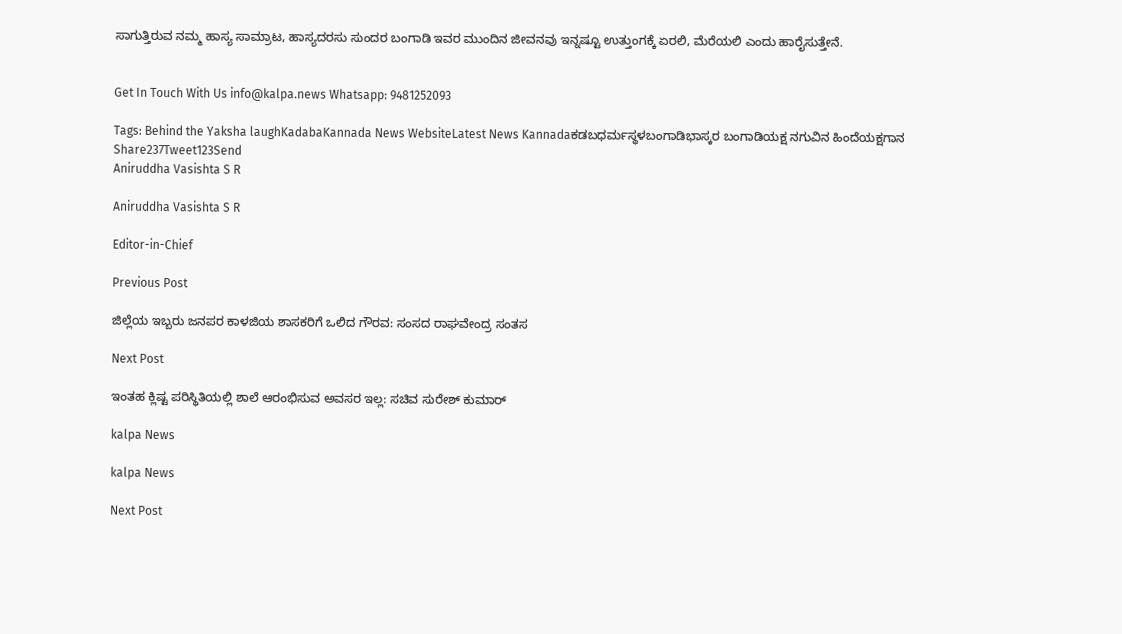ಸಾಗುತ್ತಿರುವ ನಮ್ಮ ಹಾಸ್ಯ ಸಾಮ್ರಾಟ, ಹಾಸ್ಯದರಸು ಸುಂದರ ಬಂಗಾಡಿ ಇವರ ಮುಂದಿನ ಜೀವನವು ಇನ್ನಷ್ಟೂ ಉತ್ತುಂಗಕ್ಕೆ ಏರಲಿ, ಮೆರೆಯಲಿ ಎಂದು ಹಾರೈಸುತ್ತೇನೆ.


Get In Touch With Us info@kalpa.news Whatsapp: 9481252093

Tags: Behind the Yaksha laughKadabaKannada News WebsiteLatest News Kannadaಕಡಬಧರ್ಮಸ್ಥಳಬಂಗಾಡಿಭಾಸ್ಕರ ಬಂಗಾಡಿಯಕ್ಷ ನಗುವಿನ ಹಿಂದೆಯಕ್ಷಗಾನ
Share237Tweet123Send
Aniruddha Vasishta S R

Aniruddha Vasishta S R

Editor-in-Chief

Previous Post

ಜಿಲ್ಲೆಯ ಇಬ್ಬರು ಜನಪರ ಕಾಳಜಿಯ ಶಾಸಕರಿಗೆ ಒಲಿದ ಗೌರವ: ಸಂಸದ ರಾಘವೇಂದ್ರ ಸಂತಸ

Next Post

ಇಂತಹ ಕ್ಲಿಷ್ಟ ಪರಿಸ್ಥಿತಿಯಲ್ಲಿ ಶಾಲೆ ಆರಂಭಿಸುವ ಅವಸರ ಇಲ್ಲ: ಸಚಿವ ಸುರೇಶ್ ಕುಮಾರ್

kalpa News

kalpa News

Next Post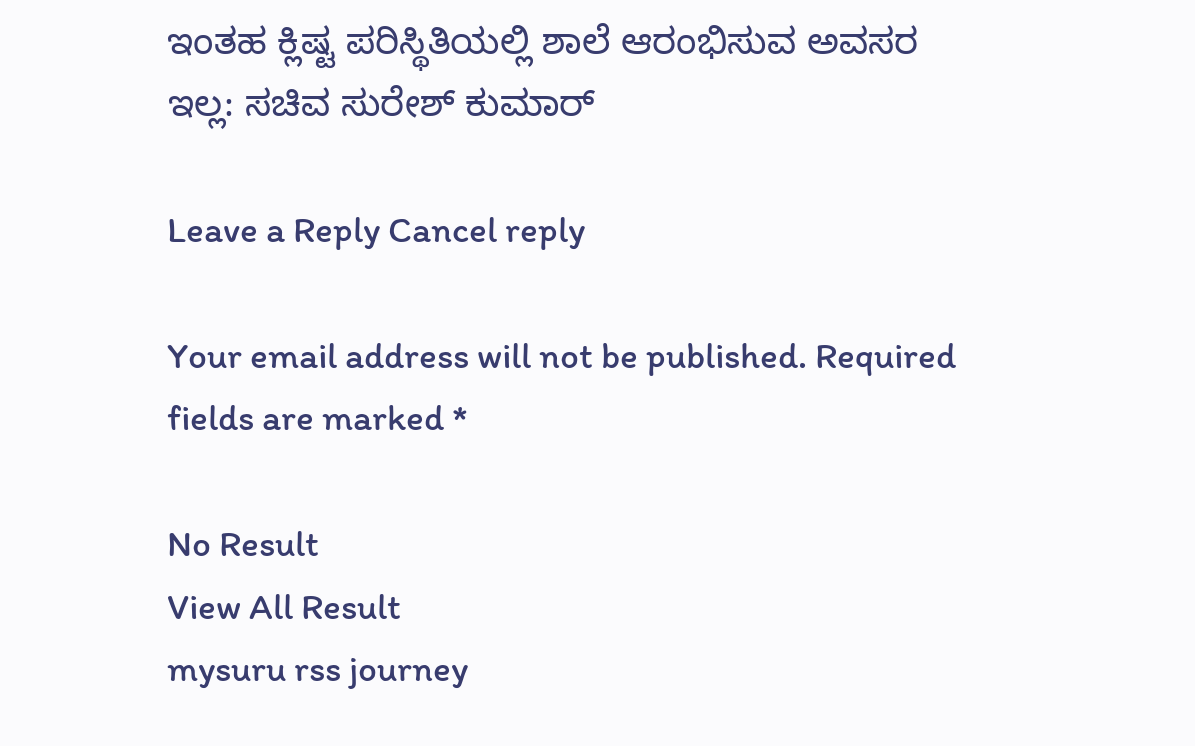ಇಂತಹ ಕ್ಲಿಷ್ಟ ಪರಿಸ್ಥಿತಿಯಲ್ಲಿ ಶಾಲೆ ಆರಂಭಿಸುವ ಅವಸರ ಇಲ್ಲ: ಸಚಿವ ಸುರೇಶ್ ಕುಮಾರ್

Leave a Reply Cancel reply

Your email address will not be published. Required fields are marked *

No Result
View All Result
mysuru rss journey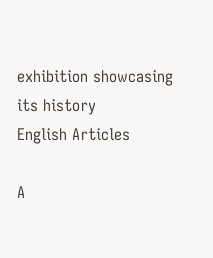exhibition showcasing its history
English Articles

A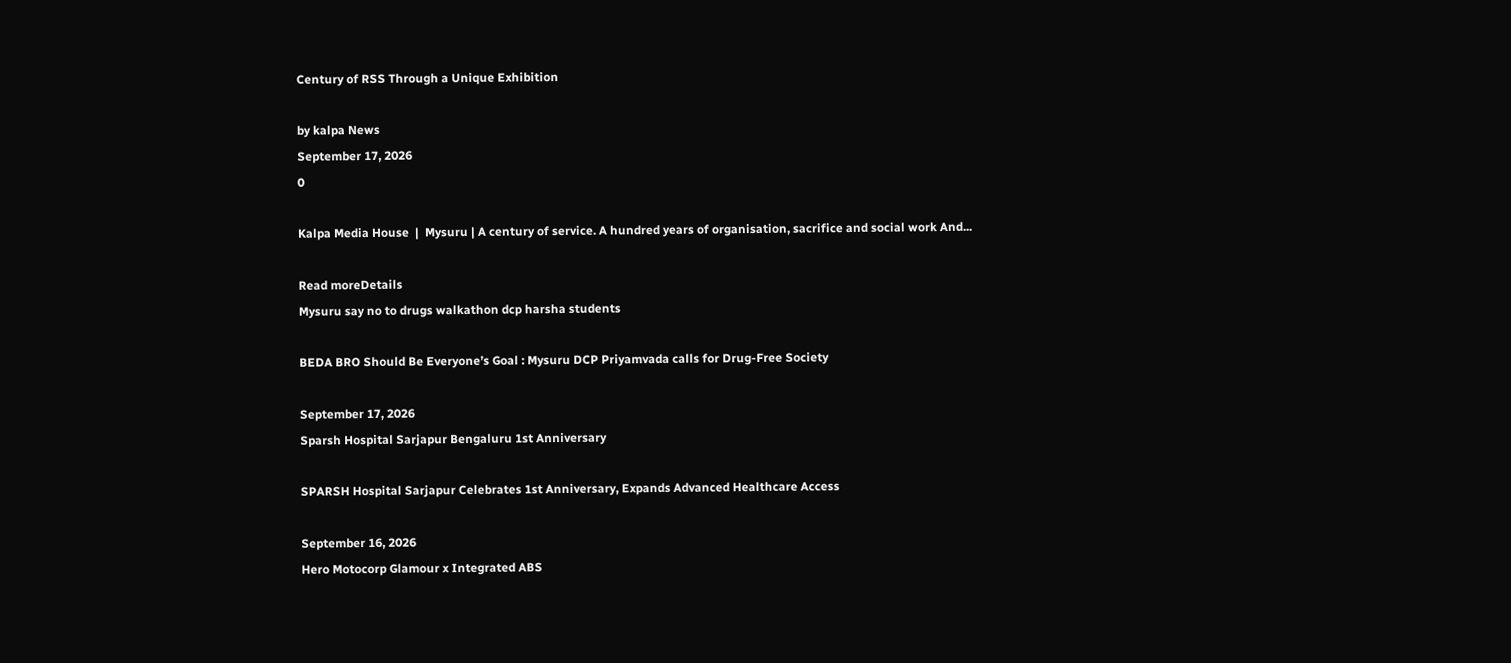Century of RSS Through a Unique Exhibition

by kalpa News
September 17, 2026
0

Kalpa Media House  |  Mysuru | A century of service. A hundred years of organisation, sacrifice and social work And...

Read moreDetails
Mysuru say no to drugs walkathon dcp harsha students

BEDA BRO Should Be Everyone’s Goal : Mysuru DCP Priyamvada calls for Drug-Free Society

September 17, 2026
Sparsh Hospital Sarjapur Bengaluru 1st Anniversary

SPARSH Hospital Sarjapur Celebrates 1st Anniversary, Expands Advanced Healthcare Access

September 16, 2026
Hero Motocorp Glamour x Integrated ABS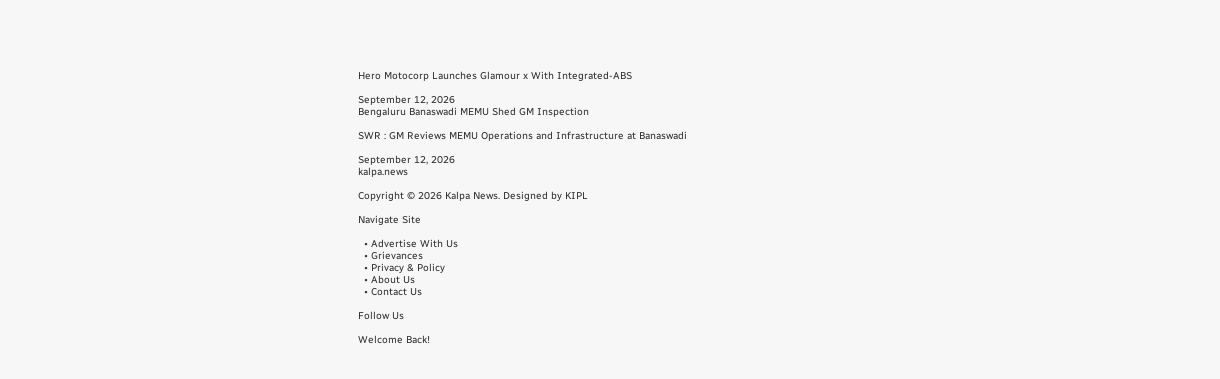Hero Motocorp Launches Glamour x With Integrated-ABS

September 12, 2026
Bengaluru Banaswadi MEMU Shed GM Inspection

SWR : GM Reviews MEMU Operations and Infrastructure at Banaswadi

September 12, 2026
kalpa.news

Copyright © 2026 Kalpa News. Designed by KIPL

Navigate Site

  • Advertise With Us
  • Grievances
  • Privacy & Policy
  • About Us
  • Contact Us

Follow Us

Welcome Back!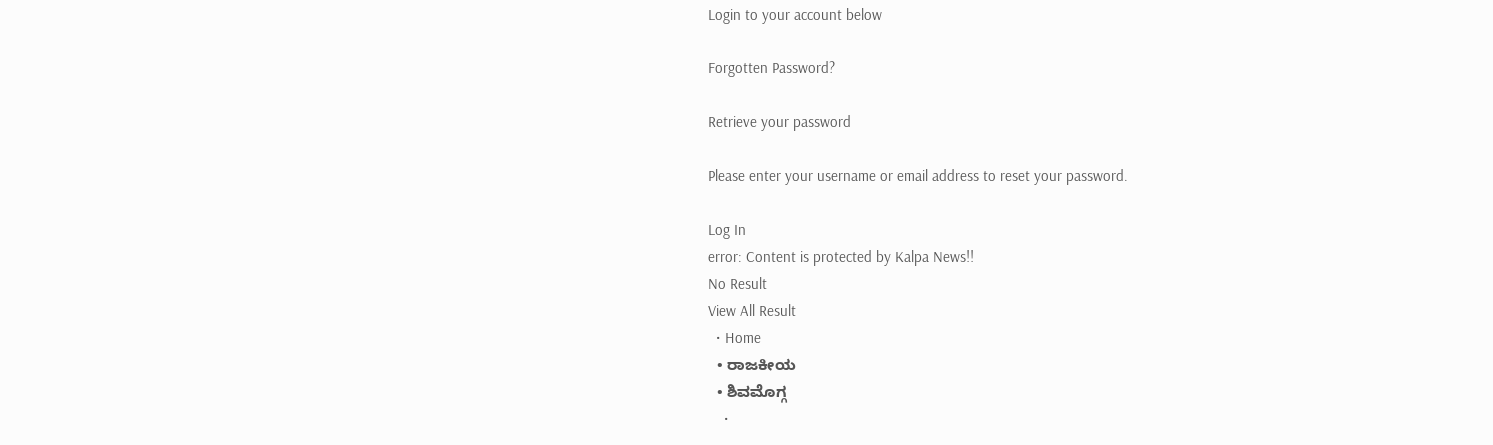Login to your account below

Forgotten Password?

Retrieve your password

Please enter your username or email address to reset your password.

Log In
error: Content is protected by Kalpa News!!
No Result
View All Result
  • Home
  • ರಾಜಕೀಯ
  • ಶಿವಮೊಗ್ಗ
    •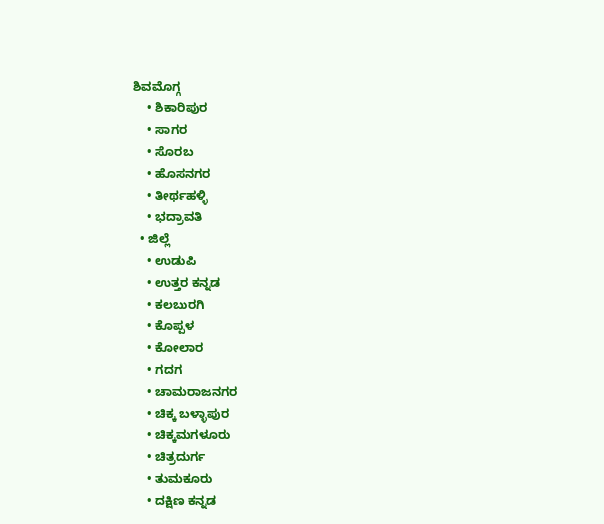ಶಿವಮೊಗ್ಗ
    • ಶಿಕಾರಿಪುರ
    • ಸಾಗರ
    • ಸೊರಬ
    • ಹೊಸನಗರ
    • ತೀರ್ಥಹಳ್ಳಿ
    • ಭದ್ರಾವತಿ
  • ಜಿಲ್ಲೆ
    • ಉಡುಪಿ
    • ಉತ್ತರ ಕನ್ನಡ
    • ಕಲಬುರಗಿ
    • ಕೊಪ್ಪಳ
    • ಕೋಲಾರ
    • ಗದಗ
    • ಚಾಮರಾಜನಗರ
    • ಚಿಕ್ಕ ಬಳ್ಳಾಪುರ
    • ಚಿಕ್ಕಮಗಳೂರು
    • ಚಿತ್ರದುರ್ಗ
    • ತುಮಕೂರು
    • ದಕ್ಷಿಣ ಕನ್ನಡ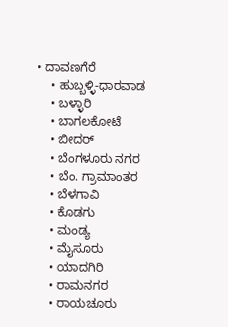• ದಾವಣಗೆರೆ
    • ಹುಬ್ಬಳ್ಳಿ-ಧಾರವಾಡ
    • ಬಳ್ಳಾರಿ
    • ಬಾಗಲಕೋಟೆ
    • ಬೀದರ್
    • ಬೆಂಗಳೂರು ನಗರ
    • ಬೆಂ. ಗ್ರಾಮಾಂತರ
    • ಬೆಳಗಾವಿ
    • ಕೊಡಗು
    • ಮಂಡ್ಯ
    • ಮೈಸೂರು
    • ಯಾದಗಿರಿ
    • ರಾಮನಗರ
    • ರಾಯಚೂರು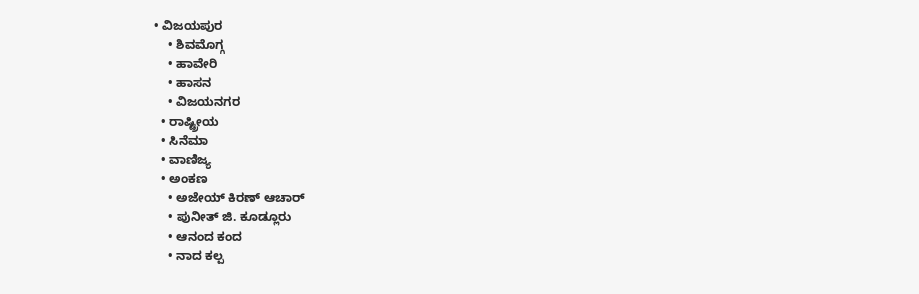• ವಿಜಯಪುರ
    • ಶಿವಮೊಗ್ಗ
    • ಹಾವೇರಿ
    • ಹಾಸನ
    • ವಿಜಯನಗರ
  • ರಾಷ್ಟ್ರೀಯ
  • ಸಿನೆಮಾ
  • ವಾಣಿಜ್ಯ
  • ಅಂಕಣ
    • ಅಜೇಯ್ ಕಿರಣ್ ಆಚಾರ್
    • ಪುನೀತ್ ಜಿ. ಕೂಡ್ಲೂರು
    • ಆನಂದ ಕಂದ
    • ನಾದ ಕಲ್ಪ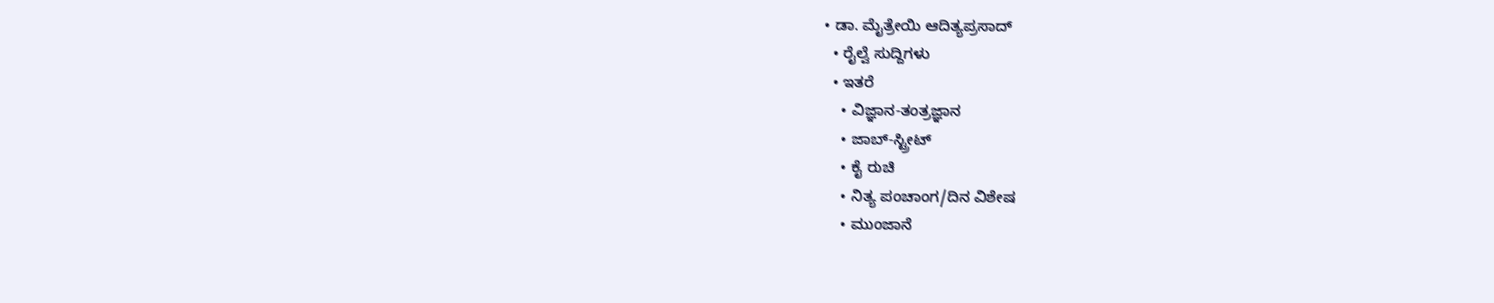• ಡಾ. ಮೈತ್ರೇಯಿ ಆದಿತ್ಯಪ್ರಸಾದ್
  • ರೈಲ್ವೆ ಸುದ್ದಿಗಳು
  • ಇತರೆ
    • ವಿಜ್ಞಾನ-ತಂತ್ರಜ್ಞಾನ
    • ಜಾಬ್-ಸ್ಟ್ರೀಟ್
    • ಕೈ ರುಚಿ
    • ನಿತ್ಯ ಪಂಚಾಂಗ/ದಿನ ವಿಶೇಷ
    • ಮುಂಜಾನೆ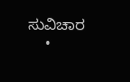ಸುವಿಚಾರ
    •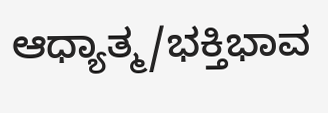ಆಧ್ಯಾತ್ಮ/ಭಕ್ತಿಭಾವ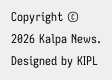Copyright © 2026 Kalpa News. Designed by KIPL